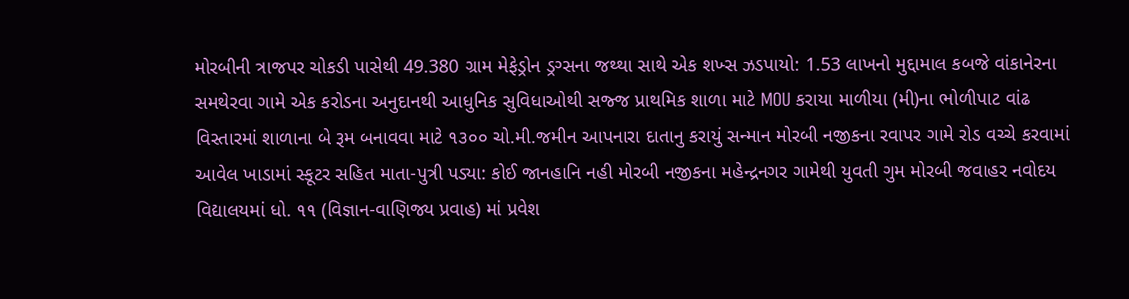મોરબીની ત્રાજપર ચોકડી પાસેથી 49.380 ગ્રામ મેફેડ્રોન ડ્રગ્સના જથ્થા સાથે એક શખ્સ ઝડપાયો: 1.53 લાખનો મુદ્દામાલ કબજે વાંકાનેરના સમથેરવા ગામે એક કરોડના અનુદાનથી આધુનિક સુવિધાઓથી સજ્જ પ્રાથમિક શાળા માટે MOU કરાયા માળીયા (મી)ના ભોળીપાટ વાંઢ વિસ્તારમાં શાળાના બે રૂમ બનાવવા માટે ૧૩૦૦ ચો.મી.જમીન આપનારા દાતાનુ કરાયું સન્માન મોરબી નજીકના રવાપર ગામે રોડ વચ્ચે કરવામાં આવેલ ખાડામાં સ્કૂટર સહિત માતા-પુત્રી પડ્યા: કોઈ જાનહાનિ નહી મોરબી નજીકના મહેન્દ્રનગર ગામેથી યુવતી ગુમ મોરબી જવાહર નવોદય વિદ્યાલયમાં ધો. ૧૧ (વિજ્ઞાન-વાણિજ્ય પ્રવાહ) માં પ્રવેશ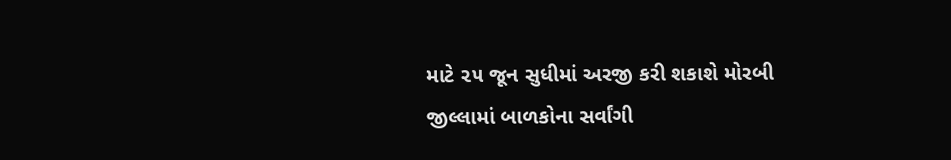માટે ૨૫ જૂન સુધીમાં અરજી કરી શકાશે મોરબી જીલ્લામાં બાળકોના સર્વાંગી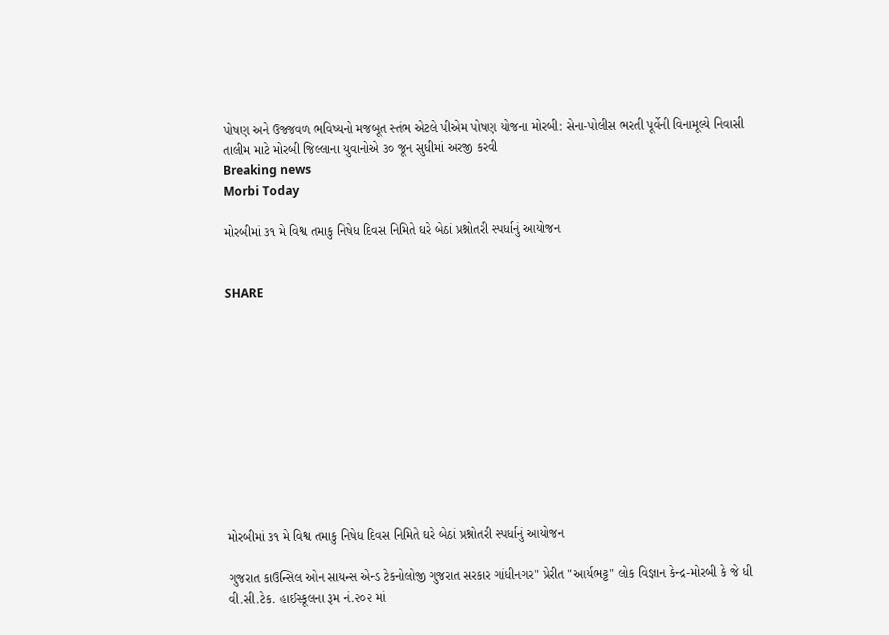પોષણ અને ઉજ્જવળ ભવિષ્યનો મજબૂત સ્તંભ એટલે પીએમ પોષણ યોજના મોરબી: સેના-પોલીસ ભરતી પૂર્વેની વિનામૂલ્યે નિવાસી તાલીમ માટે મોરબી જિલ્લાના યુવાનોએ ૩૦ જૂન સુધીમાં અરજી કરવી
Breaking news
Morbi Today

મોરબીમાં ૩૧ મે વિશ્વ તમાકુ નિષેધ દિવસ નિમિતે ઘરે બેઠાં પ્રશ્નોતરી સ્પર્ધાનું આયોજન


SHARE











મોરબીમાં ૩૧ મે વિશ્વ તમાકુ નિષેધ દિવસ નિમિતે ઘરે બેઠાં પ્રશ્નોતરી સ્પર્ધાનું આયોજન

ગુજરાત કાઉન્સિલ ઓન સાયન્સ એન્ડ ટેકનોલોજી ગુજરાત સરકાર ગાંધીનગર" પ્રેરીત "આર્યભટ્ટ" લોક વિજ્ઞાન કેન્દ્ર-મોરબી કે જે ધી વી.સી.ટેક. હાઈસ્કૂલના રૂમ નં.૨૦૨ માં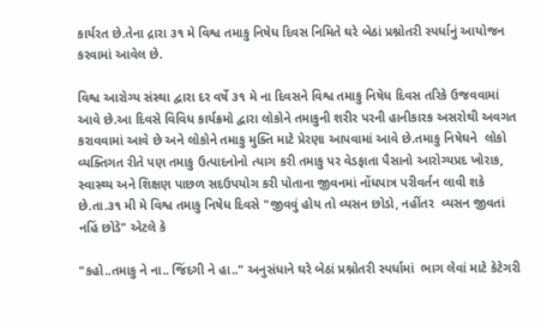કાર્યરત છે.તેના દ્રારા ૩૧ મે વિશ્વ તમાકુ નિષેધ દિવસ નિમિતે ઘરે બેઠાં પ્રશ્નોતરી સ્પર્ધાનું આયોજન કરવામાં આવેલ છે.

વિશ્વ આરોગ્ય સંસ્થા દ્વારા દર વર્ષે ૩૧ મે ના દિવસને વિશ્વ તમાકુ નિષેધ દિવસ તરિકે ઉજવવામાં આવે છે.આ દિવસે વિવિધ કાર્યક્રમો દ્વારા લોકોને તમાકુની શરીર પરની હાનીકારક અસરોથી અવગત કરાવવામાં આવે છે અને લોકોને તમાકુ મુક્તિ માટે પ્રેરણા આપવામાં આવે છે.તમાકુ નિષેઘને  લોકો વ્યક્તિગત રીતે પણ તમાકુ ઉત્પાદનોનો ત્યાગ કરી તમાકુ પર વેડફાતા પૈસાનો આરોગ્યપ્રદ ખોરાક, સ્વાસ્થ્ય અને શિક્ષણ પાછળ સદઉપયોગ કરી પોતાના જીવનમાં નોંધપાત્ર પરીવર્તન લાવી શકે છે.તા.૩૧ મી મે વિશ્વ તમાકુ નિષેધ દિવસે "જીવવું હોય તો વ્યસન છોડો, નહીંતર  વ્યસન જીવતાં નહિં છોડે" એટલે કે

"કહો..તમાકુ ને ના.. જિંદગી ને હા.." અનુસંધાને ઘરે બેઠાં પ્રશ્નોતરી સ્પર્ધામાં  ભાગ લેવાં માટે કેટેગરી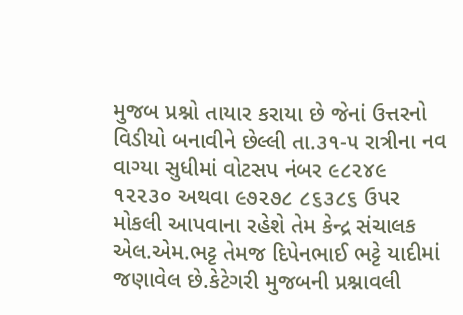મુજબ પ્રશ્નો તાયાર કરાયા છે જેનાં ઉત્તરનો વિડીયો બનાવીને છેલ્લી તા.૩૧-૫ રાત્રીના નવ વાગ્યા સુધીમાં વોટસપ નંબર ૯૮૨૪૯ ૧૨૨૩૦ અથવા ૯૭૨૭૮ ૮૬૩૮૬ ઉપર મોકલી આપવાના રહેશે તેમ કેન્દ્ર સંચાલક એલ.એમ.ભટ્ટ તેમજ દિપેનભાઈ ભટ્ટે યાદીમાં જણાવેલ છે.કેટેગરી મુજબની પ્રશ્નાવલી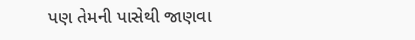પણ તેમની પાસેથી જાણવા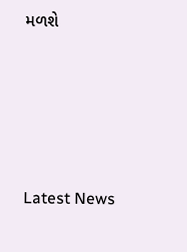મળશે






Latest News